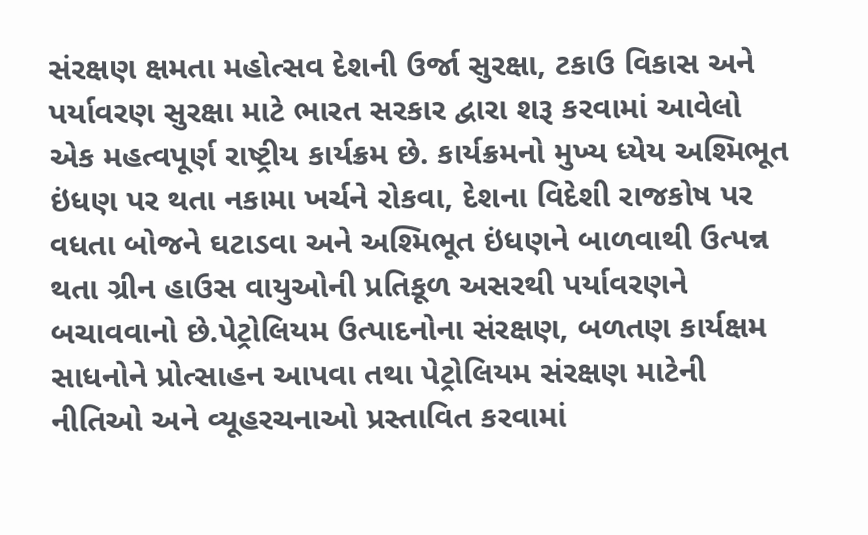સંરક્ષણ ક્ષમતા મહોત્સવ દેશની ઉર્જા સુરક્ષા, ટકાઉ વિકાસ અને પર્યાવરણ સુરક્ષા માટે ભારત સરકાર દ્વારા શરૂ કરવામાં આવેલો એક મહત્વપૂર્ણ રાષ્ટ્રીય કાર્યક્રમ છે. કાર્યક્રમનો મુખ્ય ધ્યેય અશ્મિભૂત ઇંધણ પર થતા નકામા ખર્ચને રોકવા, દેશના વિદેશી રાજકોષ પર વધતા બોજને ઘટાડવા અને અશ્મિભૂત ઇંધણને બાળવાથી ઉત્પન્ન થતા ગ્રીન હાઉસ વાયુઓની પ્રતિકૂળ અસરથી પર્યાવરણને બચાવવાનો છે.પેટ્રોલિયમ ઉત્પાદનોના સંરક્ષણ, બળતણ કાર્યક્ષમ સાધનોને પ્રોત્સાહન આપવા તથા પેટ્રોલિયમ સંરક્ષણ માટેની નીતિઓ અને વ્યૂહરચનાઓ પ્રસ્તાવિત કરવામાં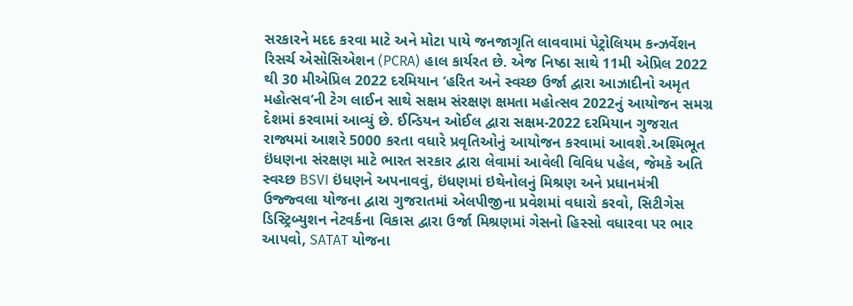સરકારને મદદ કરવા માટે અને મોટા પાયે જનજાગૃતિ લાવવામાં પેટ્રોલિયમ કન્ઝર્વેશન રિસર્ચ એસોસિએશન (PCRA) હાલ કાર્યરત છે. એજ નિષ્ઠા સાથે 11મી એપ્રિલ 2022 થી 30 મીએપ્રિલ 2022 દરમિયાન ‘હરિત અને સ્વચ્છ ઉર્જા દ્વારા આઝાદીનો અમૃત મહોત્સવ‘ની ટેગ લાઈન સાથે સક્ષમ સંરક્ષણ ક્ષમતા મહોત્સવ 2022નું આયોજન સમગ્ર દેશમાં કરવામાં આવ્યું છે. ઈન્ડિયન ઓઈલ દ્વારા સક્ષમ-2022 દરમિયાન ગુજરાત રાજ્યમાં આશરે 5000 કરતા વધારે પ્રવૃતિઓનું આયોજન કરવામાં આવશે.અશ્મિભૂત ઇંધણના સંરક્ષણ માટે ભારત સરકાર દ્વારા લેવામાં આવેલી વિવિધ પહેલ, જેમકે અતિ સ્વચ્છ BSVI ઇંધણને અપનાવવું, ઇંધણમાં ઇથેનોલનું મિશ્રણ અને પ્રધાનમંત્રી ઉજ્જ્વલા યોજના દ્વારા ગુજરાતમાં એલપીજીના પ્રવેશમાં વધારો કરવો, સિટીગેસ ડિસ્ટ્રિબ્યુશન નેટવર્કના વિકાસ દ્વારા ઉર્જા મિશ્રણમાં ગેસનો હિસ્સો વધારવા પર ભાર આપવો, SATAT યોજના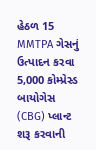હેઠળ 15 MMTPA ગેસનું ઉત્પાદન કરવા 5,000 કોમ્પ્રેસ્ડ બાયોગેસ (CBG) પ્લાન્ટ શરૂ કરવાની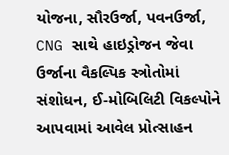યોજના, સૌરઉર્જા, પવનઉર્જા, CNG સાથે હાઇડ્રોજન જેવા ઉર્જાના વૈકલ્પિક સ્ત્રોતોમાં સંશોધન, ઈ-મોબિલિટી વિકલ્પોને આપવામાં આવેલ પ્રોત્સાહન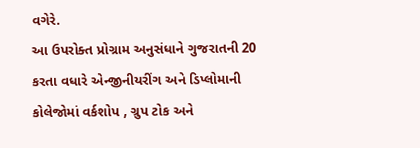વગેરે.
આ ઉપરોક્ત પ્રોગ્રામ અનુસંધાને ગુજરાતની 20 કરતા વધારે એન્જીનીયરીંગ અને ડિપ્લોમાની કોલેજોમાં વર્કશોપ , ગ્રુપ ટોક અને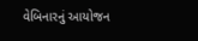વેબિનારનું આયોજન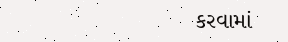કરવામાં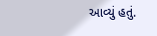આવ્યું હતું.